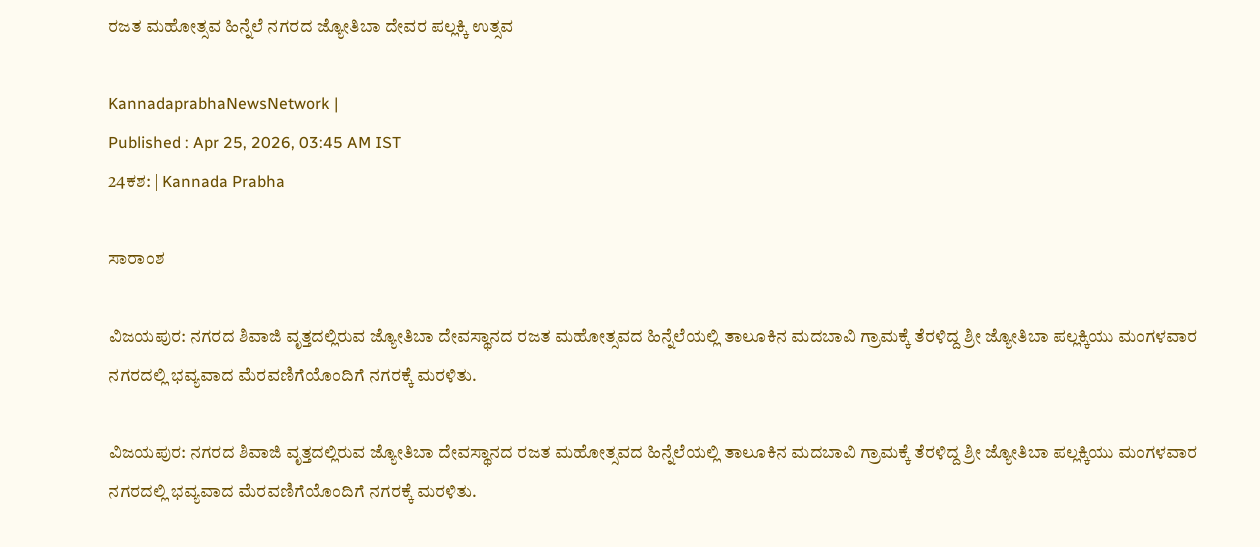ರಜತ ಮಹೋತ್ಸವ ಹಿನ್ನೆಲೆ ನಗರದ ಜ್ಯೋತಿಬಾ ದೇವರ ಪಲ್ಲಕ್ಕಿ ಉತ್ಸವ

KannadaprabhaNewsNetwork |
Published : Apr 25, 2026, 03:45 AM IST
24ಕಶ: | Kannada Prabha

ಸಾರಾಂಶ

ವಿಜಯಪುರ: ನಗರದ ಶಿವಾಜಿ ವೃತ್ತದಲ್ಲಿರುವ ಜ್ಯೋತಿಬಾ ದೇವಸ್ಥಾನದ ರಜತ ಮಹೋತ್ಸವದ ಹಿನ್ನೆಲೆಯಲ್ಲಿ ತಾಲೂಕಿನ ಮದಬಾವಿ ಗ್ರಾಮಕ್ಕೆ ತೆರಳಿದ್ದ ಶ್ರೀ ಜ್ಯೋತಿಬಾ ಪಲ್ಲಕ್ಕಿಯು ಮಂಗಳವಾರ ನಗರದಲ್ಲಿ ಭವ್ಯವಾದ ಮೆರವಣಿಗೆಯೊಂದಿಗೆ ನಗರಕ್ಕೆ ಮರಳಿತು.

ವಿಜಯಪುರ: ನಗರದ ಶಿವಾಜಿ ವೃತ್ತದಲ್ಲಿರುವ ಜ್ಯೋತಿಬಾ ದೇವಸ್ಥಾನದ ರಜತ ಮಹೋತ್ಸವದ ಹಿನ್ನೆಲೆಯಲ್ಲಿ ತಾಲೂಕಿನ ಮದಬಾವಿ ಗ್ರಾಮಕ್ಕೆ ತೆರಳಿದ್ದ ಶ್ರೀ ಜ್ಯೋತಿಬಾ ಪಲ್ಲಕ್ಕಿಯು ಮಂಗಳವಾರ ನಗರದಲ್ಲಿ ಭವ್ಯವಾದ ಮೆರವಣಿಗೆಯೊಂದಿಗೆ ನಗರಕ್ಕೆ ಮರಳಿತು.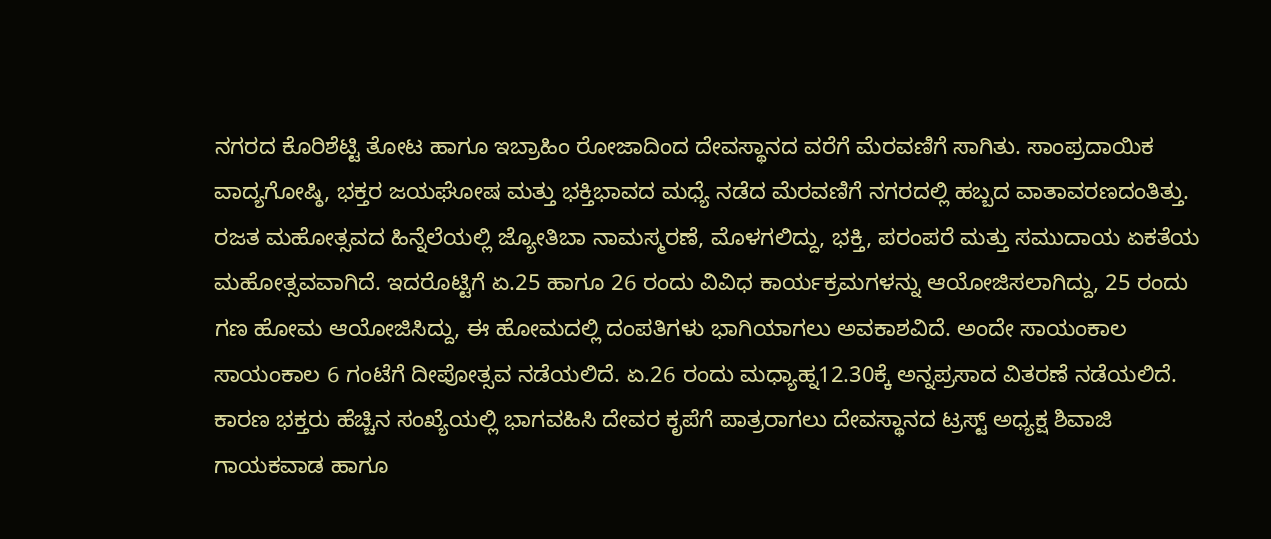ನಗರದ ಕೊರಿಶೆಟ್ಟಿ ತೋಟ ಹಾಗೂ ಇಬ್ರಾಹಿಂ ರೋಜಾದಿಂದ ದೇವಸ್ಥಾನದ ವರೆಗೆ ಮೆರವಣಿಗೆ ಸಾಗಿತು. ಸಾಂಪ್ರದಾಯಿಕ ವಾದ್ಯಗೋಷ್ಠಿ, ಭಕ್ತರ ಜಯಘೋಷ ಮತ್ತು ಭಕ್ತಿಭಾವದ ಮಧ್ಯೆ ನಡೆದ ಮೆರವಣಿಗೆ ನಗರದಲ್ಲಿ ಹಬ್ಬದ ವಾತಾವರಣದಂತಿತ್ತು. ರಜತ ಮಹೋತ್ಸವದ ಹಿನ್ನೆಲೆಯಲ್ಲಿ ಜ್ಯೋತಿಬಾ ನಾಮಸ್ಮರಣೆ, ಮೊಳಗಲಿದ್ದು, ಭಕ್ತಿ, ಪರಂಪರೆ ಮತ್ತು ಸಮುದಾಯ ಏಕತೆಯ ಮಹೋತ್ಸವವಾಗಿದೆ. ಇದರೊಟ್ಟಿಗೆ ಏ.25 ಹಾಗೂ 26 ರಂದು ವಿವಿಧ ಕಾರ್ಯಕ್ರಮಗಳನ್ನು ಆಯೋಜಿಸಲಾಗಿದ್ದು, 25 ರಂದು ಗಣ ಹೋಮ ಆಯೋಜಿಸಿದ್ದು, ಈ ಹೋಮದಲ್ಲಿ ದಂಪತಿಗಳು ಭಾಗಿಯಾಗಲು ಅವಕಾಶವಿದೆ. ಅಂದೇ ಸಾಯಂಕಾಲ ಸಾಯಂಕಾಲ 6 ಗಂಟೆಗೆ ದೀಪೋತ್ಸವ ನಡೆಯಲಿದೆ. ಏ.26 ರಂದು ಮಧ್ಯಾಹ್ನ12.30ಕ್ಕೆ ಅನ್ನಪ್ರಸಾದ ವಿತರಣೆ ನಡೆಯಲಿದೆ. ಕಾರಣ ಭಕ್ತರು ಹೆಚ್ಚಿನ ಸಂಖ್ಯೆಯಲ್ಲಿ ಭಾಗವಹಿಸಿ ದೇವರ ಕೃಪೆಗೆ ಪಾತ್ರರಾಗಲು ದೇವಸ್ಥಾನದ ಟ್ರಸ್ಟ್ ಅಧ್ಯಕ್ಷ ಶಿವಾಜಿ ಗಾಯಕವಾಡ ಹಾಗೂ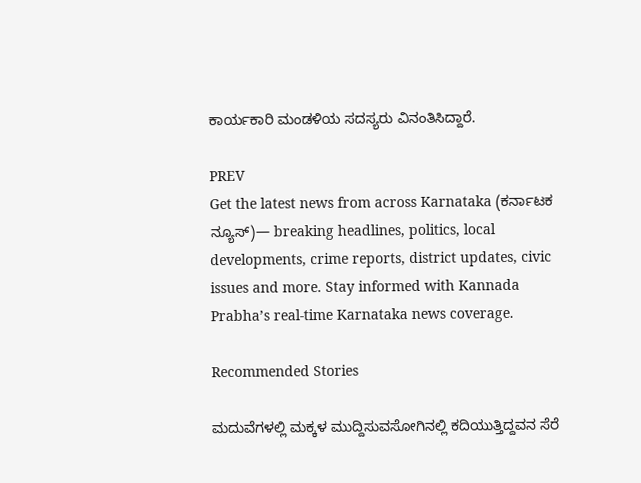ಕಾರ್ಯಕಾರಿ ಮಂಡಳಿಯ ಸದಸ್ಯರು ವಿನಂತಿಸಿದ್ದಾರೆ.

PREV
Get the latest news from across Karnataka (ಕರ್ನಾಟಕ ನ್ಯೂಸ್)— breaking headlines, politics, local developments, crime reports, district updates, civic issues and more. Stay informed with Kannada Prabha’s real‑time Karnataka news coverage.

Recommended Stories

ಮದುವೆಗಳಲ್ಲಿ ಮಕ್ಕಳ ಮುದ್ದಿಸುವಸೋಗಿನಲ್ಲಿ ಕದಿಯುತ್ತಿದ್ದವನ ಸೆರೆ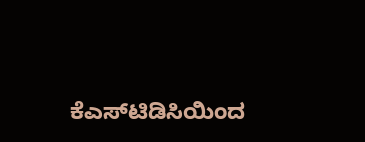ಕೆಎಸ್‌ಟಿಡಿಸಿಯಿಂದ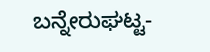ಬನ್ನೇರುಘಟ್ಟ-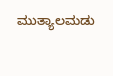ಮುತ್ಯಾಲಮಡು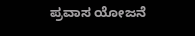ಪ್ರವಾಸ ಯೋಜನೆ